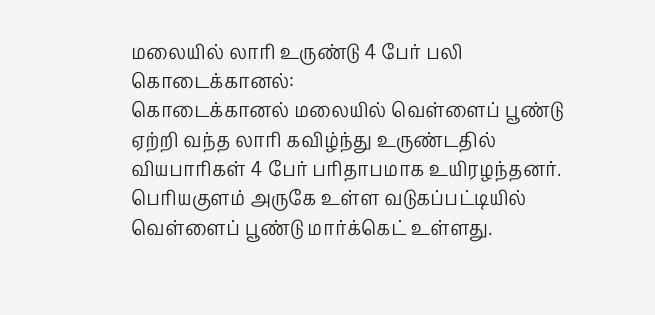மலையில் லாரி உருண்டு 4 பேர் பலி
கொடைக்கானல்:
கொடைக்கானல் மலையில் வெள்ளைப் பூண்டு ஏற்றி வந்த லாரி கவிழ்ந்து உருண்டதில் வியபாரிகள் 4 பேர் பரிதாபமாக உயிரழந்தனர்.
பெரியகுளம் அருகே உள்ள வடுகப்பட்டியில் வெள்ளைப் பூண்டு மார்க்கெட் உள்ளது.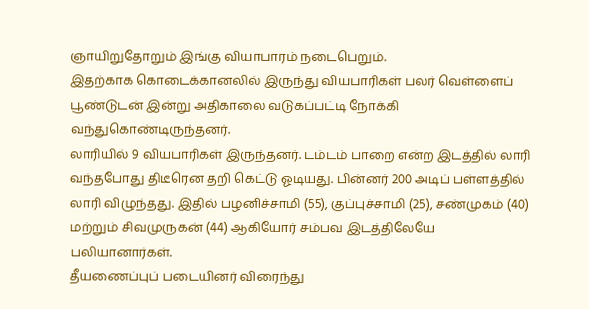ஞாயிறுதோறும் இங்கு வியாபாரம் நடைபெறும்.
இதற்காக கொடைக்கானலில் இருந்து வியபாரிகள் பலர் வெள்ளைப் பூண்டுடன் இன்று அதிகாலை வடுகப்பட்டி நோக்கி வந்துகொண்டிருந்தனர்.
லாரியில் 9 வியபாரிகள் இருந்தனர். டம்டம் பாறை என்ற இடத்தில் லாரி வந்தபோது திடீரென தறி கெட்டு ஓடியது. பின்னர் 200 அடிப் பள்ளத்தில் லாரி விழுந்தது. இதில் பழனிச்சாமி (55), குப்புச்சாமி (25), சண்முகம் (40) மற்றும் சிவமுருகன் (44) ஆகியோர் சம்பவ இடத்திலேயே பலியானார்கள்.
தீயணைப்புப் படையினர் விரைந்து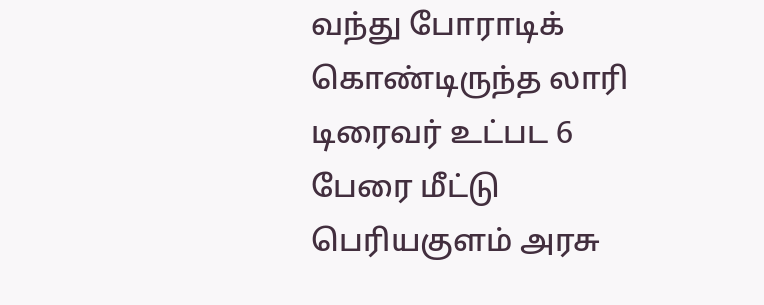வந்து போராடிக் கொண்டிருந்த லாரி டிரைவர் உட்பட 6 பேரை மீட்டு பெரியகுளம் அரசு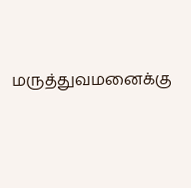மருத்துவமனைக்கு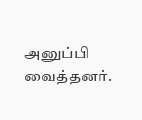அனுப்பி வைத்தனர்.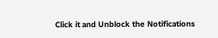Click it and Unblock the Notifications